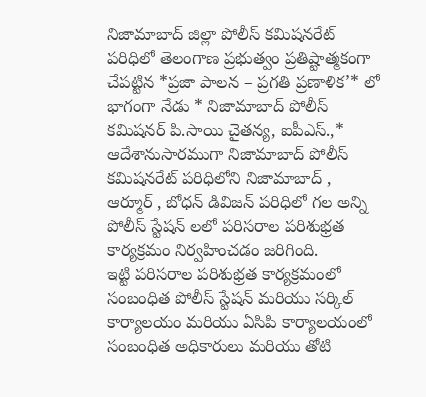నిజామాబాద్ జిల్లా పోలీస్ కమిషనరేట్ పరిధిలో తెలంగాణ ప్రభుత్వం ప్రతిష్టాత్మకంగా చేపట్టిన *ప్రజా పాలన – ప్రగతి ప్రణాళిక’* లో భాగంగా నేడు * నిజామాబాద్ పోలీస్ కమిషనర్ పి.సాయి చైతన్య, ఐపీఎస్.,* ఆదేశానుసారముగా నిజామాబాద్ పోలీస్ కమిషనరేట్ పరిధిలోని నిజామాబాద్ , ఆర్మూర్ , బోధన్ డివిజన్ పరిధిలో గల అన్ని పోలీస్ స్టేషన్ లలో పరిసరాల పరిశుభ్రత కార్యక్రమం నిర్వహించడం జరిగింది.
ఇట్టి పరిసరాల పరిశుభ్రత కార్యక్రమంలో సంబంధిత పోలీస్ స్టేషన్ మరియు సర్కిల్ కార్యాలయం మరియు ఏసిపి కార్యాలయంలో సంబంధిత అధికారులు మరియు తోటి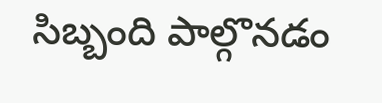సిబ్బంది పాల్గొనడం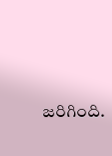జరిగింది.